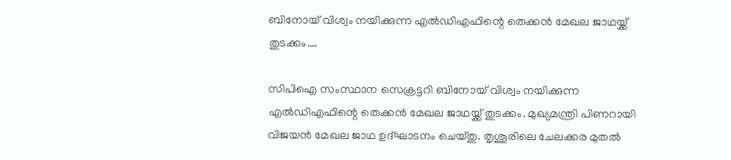ബിനോയ് വിശ്വം നയിക്കുന്ന എല്‍ഡിഎഫിന്റെ തെക്കൻ മേഖല ജാഥയ്ക്ക് തുടക്കം….

സിപിഐ സംസ്ഥാന സെക്രട്ടറി ബിനോയ് വിശ്വം നയിക്കുന്ന എല്‍ഡിഎഫിന്റെ തെക്കന്‍ മേഖല ജാഥയ്ക്ക് തുടക്കം. മുഖ്യമന്ത്രി പിണറായി വിജയന്‍ മേഖല ജാഥ ഉദ്ഘാടനം ചെയ്തു. തൃശൂരിലെ ചേലക്കര മുതല്‍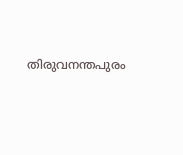തിരുവനന്തപുരം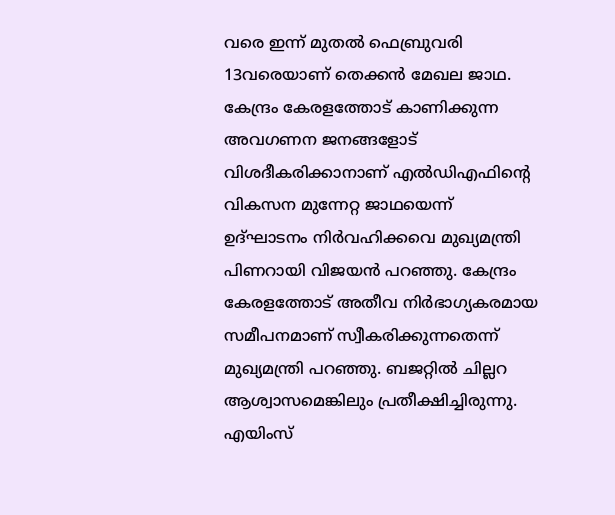വരെ ഇന്ന് മുതല്‍ ഫെബ്രുവരി 13വരെയാണ് തെക്കന്‍ മേഖല ജാഥ. കേന്ദ്രം കേരളത്തോട് കാണിക്കുന്ന അവഗണന ജനങ്ങളോട് വിശദീകരിക്കാനാണ് എല്‍ഡിഎഫിന്റെ വികസന മുന്നേറ്റ ജാഥയെന്ന് ഉദ്ഘാടനം നിര്‍വഹിക്കവെ മുഖ്യമന്ത്രി പിണറായി വിജയന്‍ പറഞ്ഞു. കേന്ദ്രം കേരളത്തോട് അതീവ നിര്‍ഭാഗ്യകരമായ സമീപനമാണ് സ്വീകരിക്കുന്നതെന്ന് മുഖ്യമന്ത്രി പറഞ്ഞു. ബജറ്റില്‍ ചില്ലറ ആശ്വാസമെങ്കിലും പ്രതീക്ഷിച്ചിരുന്നു. എയിംസ്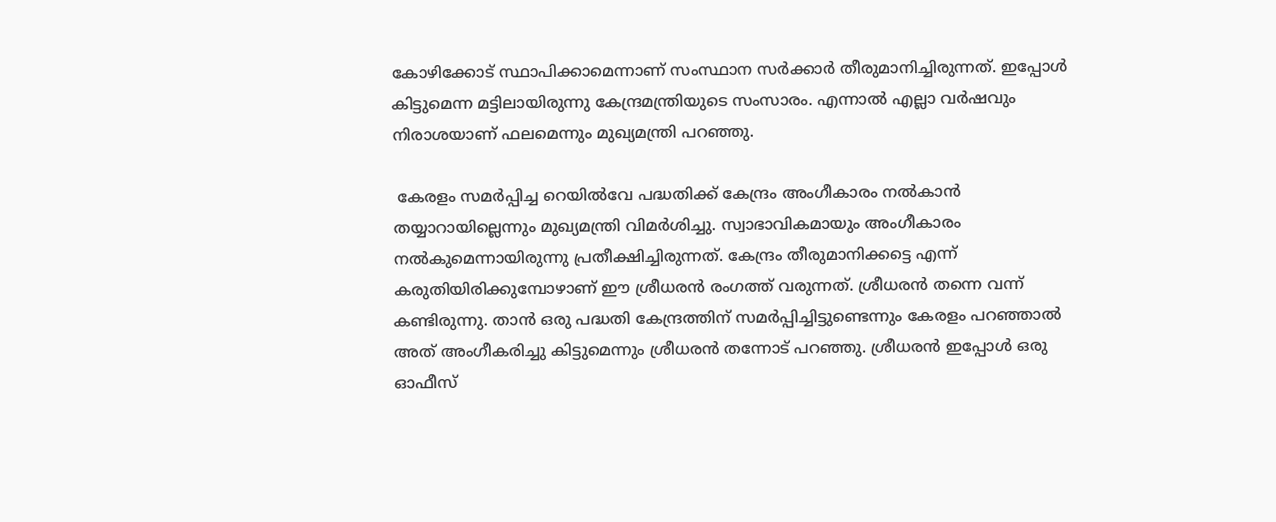കോഴിക്കോട് സ്ഥാപിക്കാമെന്നാണ് സംസ്ഥാന സര്‍ക്കാര്‍ തീരുമാനിച്ചിരുന്നത്. ഇപ്പോള്‍ കിട്ടുമെന്ന മട്ടിലായിരുന്നു കേന്ദ്രമന്ത്രിയുടെ സംസാരം. എന്നാല്‍ എല്ലാ വര്‍ഷവും നിരാശയാണ് ഫലമെന്നും മുഖ്യമന്ത്രി പറഞ്ഞു.

 കേരളം സമര്‍പ്പിച്ച റെയില്‍വേ പദ്ധതിക്ക് കേന്ദ്രം അംഗീകാരം നല്‍കാന്‍ തയ്യാറായില്ലെന്നും മുഖ്യമന്ത്രി വിമര്‍ശിച്ചു. സ്വാഭാവികമായും അംഗീകാരം നല്‍കുമെന്നായിരുന്നു പ്രതീക്ഷിച്ചിരുന്നത്. കേന്ദ്രം തീരുമാനിക്കട്ടെ എന്ന് കരുതിയിരിക്കുമ്പോഴാണ് ഈ ശ്രീധരന്‍ രംഗത്ത് വരുന്നത്. ശ്രീധരന്‍ തന്നെ വന്ന് കണ്ടിരുന്നു. താന്‍ ഒരു പദ്ധതി കേന്ദ്രത്തിന് സമര്‍പ്പിച്ചിട്ടുണ്ടെന്നും കേരളം പറഞ്ഞാല്‍ അത് അംഗീകരിച്ചു കിട്ടുമെന്നും ശ്രീധരന്‍ തന്നോട് പറഞ്ഞു. ശ്രീധരന്‍ ഇപ്പോള്‍ ഒരു ഓഫീസ്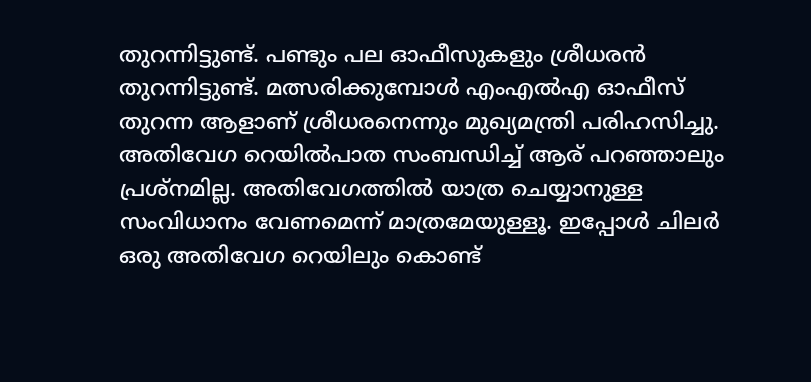തുറന്നിട്ടുണ്ട്. പണ്ടും പല ഓഫീസുകളും ശ്രീധരന്‍ തുറന്നിട്ടുണ്ട്. മത്സരിക്കുമ്പോള്‍ എംഎല്‍എ ഓഫീസ് തുറന്ന ആളാണ് ശ്രീധരനെന്നും മുഖ്യമന്ത്രി പരിഹസിച്ചു. അതിവേഗ റെയില്‍പാത സംബന്ധിച്ച് ആര് പറഞ്ഞാലും പ്രശ്‌നമില്ല. അതിവേഗത്തില്‍ യാത്ര ചെയ്യാനുള്ള സംവിധാനം വേണമെന്ന് മാത്രമേയുള്ളൂ. ഇപ്പോള്‍ ചിലര്‍ ഒരു അതിവേഗ റെയിലും കൊണ്ട്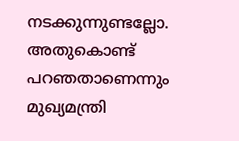നടക്കുന്നുണ്ടല്ലോ. അതുകൊണ്ട് പറഞതാണെന്നും മുഖ്യമന്ത്രി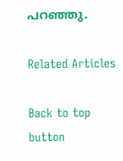പറഞ്ഞു.

Related Articles

Back to top button